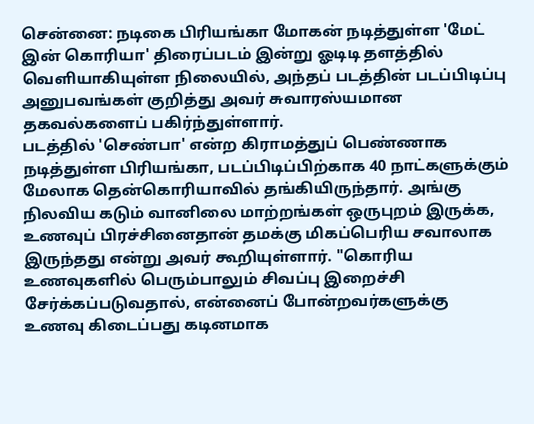சென்னை: நடிகை பிரியங்கா மோகன் நடித்துள்ள 'மேட் இன் கொரியா' திரைப்படம் இன்று ஓடிடி தளத்தில் வெளியாகியுள்ள நிலையில், அந்தப் படத்தின் படப்பிடிப்பு அனுபவங்கள் குறித்து அவர் சுவாரஸ்யமான தகவல்களைப் பகிர்ந்துள்ளார்.
படத்தில் 'செண்பா' என்ற கிராமத்துப் பெண்ணாக நடித்துள்ள பிரியங்கா, படப்பிடிப்பிற்காக 40 நாட்களுக்கும் மேலாக தென்கொரியாவில் தங்கியிருந்தார். அங்கு நிலவிய கடும் வானிலை மாற்றங்கள் ஒருபுறம் இருக்க, உணவுப் பிரச்சினைதான் தமக்கு மிகப்பெரிய சவாலாக இருந்தது என்று அவர் கூறியுள்ளார். "கொரிய உணவுகளில் பெரும்பாலும் சிவப்பு இறைச்சி சேர்க்கப்படுவதால், என்னைப் போன்றவர்களுக்கு உணவு கிடைப்பது கடினமாக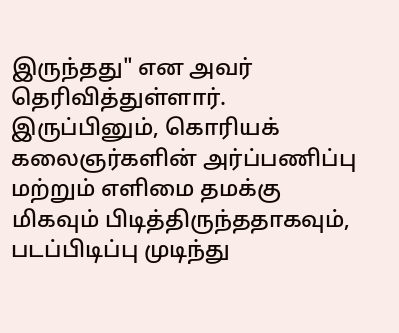இருந்தது" என அவர் தெரிவித்துள்ளார்.
இருப்பினும், கொரியக் கலைஞர்களின் அர்ப்பணிப்பு மற்றும் எளிமை தமக்கு மிகவும் பிடித்திருந்ததாகவும், படப்பிடிப்பு முடிந்து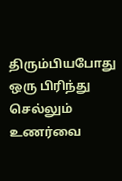திரும்பியபோது ஒரு பிரிந்து செல்லும் உணர்வை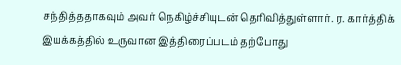சந்தித்ததாகவும் அவர் நெகிழ்ச்சியுடன் தெரிவித்துள்ளார். ர. கார்த்திக் இயக்கத்தில் உருவான இத்திரைப்படம் தற்போது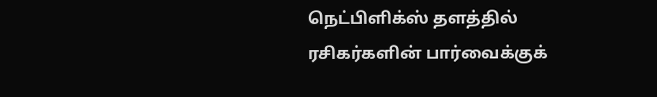நெட்பிளிக்ஸ் தளத்தில் ரசிகர்களின் பார்வைக்குக்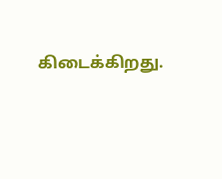கிடைக்கிறது.